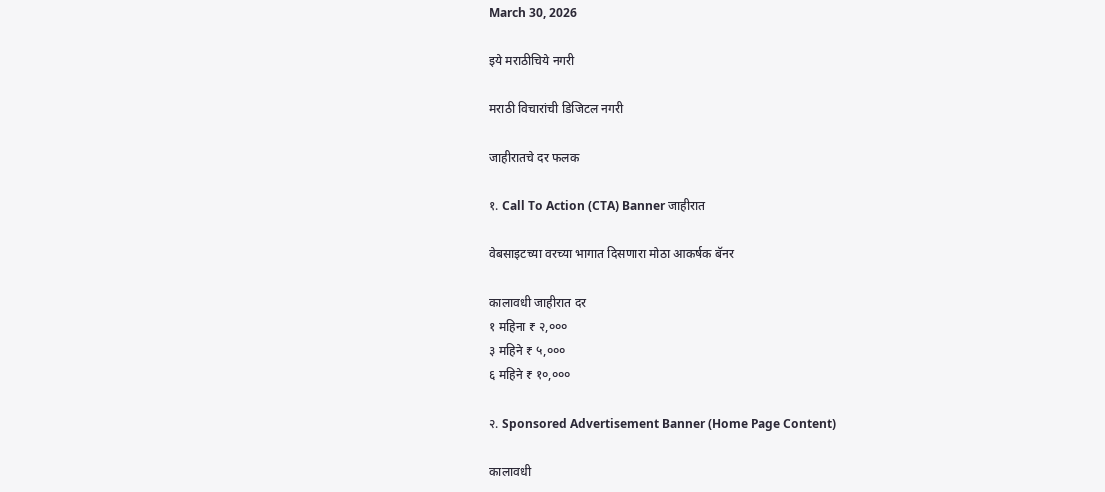March 30, 2026

इये मराठीचिये नगरी

मराठी विचारांची डिजिटल नगरी

जाहीरातचे दर फलक

१. Call To Action (CTA) Banner जाहीरात

वेबसाइटच्या वरच्या भागात दिसणारा मोठा आकर्षक बॅनर

कालावधी जाहीरात दर
१ महिना ₹ २,०००
३ महिने ₹ ५,०००
६ महिने ₹ १०,०००

२. Sponsored Advertisement Banner (Home Page Content)

कालावधी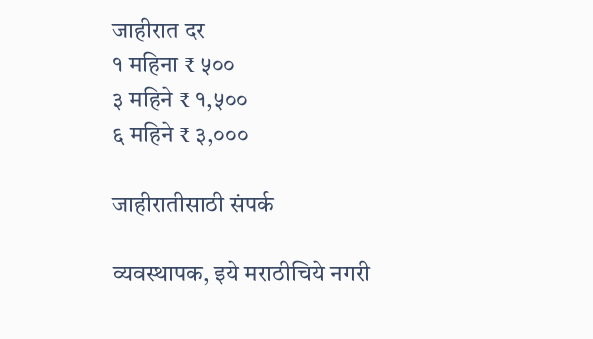जाहीरात दर
१ महिना ₹ ५००
३ महिने ₹ १,५००
६ महिने ₹ ३,०००

जाहीरातीसाठी संपर्क

व्यवस्थापक, इये मराठीचिये नगरी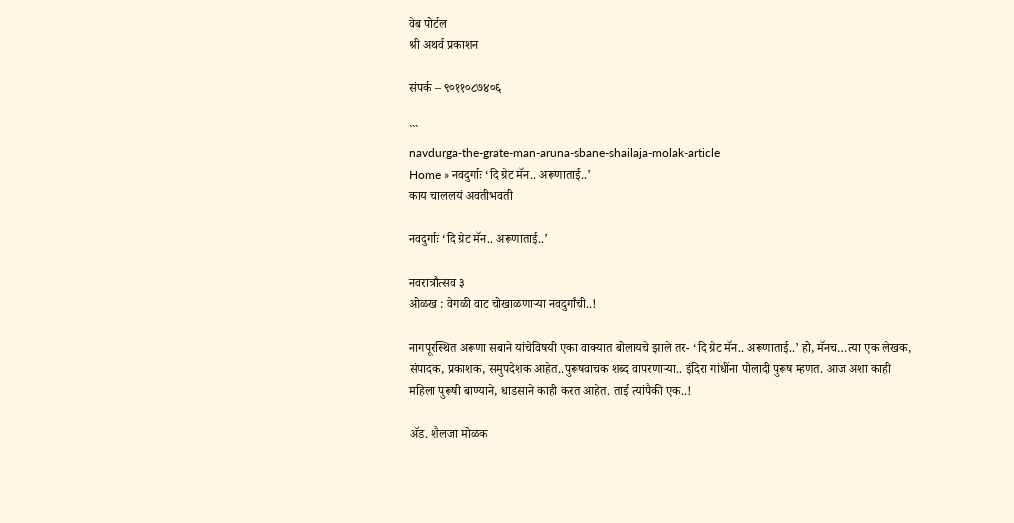वेब पोर्टल
श्री अथर्व प्रकाशन

संपर्क – ९०११०८७४०६

```
navdurga-the-grate-man-aruna-sbane-shailaja-molak-article
Home » नवदुर्गाः ‘दि ग्रेट मॅन.. अरूणाताई..’
काय चाललयं अवतीभवती

नवदुर्गाः ‘दि ग्रेट मॅन.. अरूणाताई..’

नवरात्रौत्सव ३
ओळख : वेगळी वाट चोखाळणाऱ्या नवदुर्गांची..!

नागपूरस्थित अरूणा सबाने यांचेविषयी एका वाक्यात बोलायचे झाले तर- ‘दि ग्रेट मॅन.. अरूणाताई..’ हो, मॅनच…त्या एक लेखक, संपादक, प्रकाशक, समुपदेशक आहेत..पुरूषवाचक शब्द वापरणाऱ्या.. इंदिरा गांधींना पोलादी पुरूष म्हणत. आज अशा काही महिला पुरूषी बाण्याने, धाडसाने काही करत आहेत. ताई त्यांपैकी एक..!

ॲड. शैलजा मोळक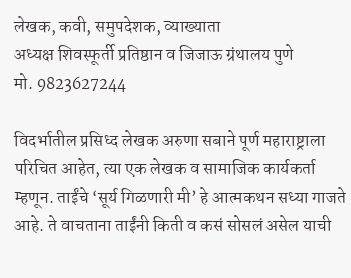लेखक, कवी, समुपदेशक, व्याख्याता
अध्यक्ष शिवस्फूर्ती प्रतिष्ठान व जिजाऊ ग्रंथालय पुणे
मो. 9823627244

विदर्भातील प्रसिध्द लेखक अरुणा सबाने पूर्ण महाराष्ट्राला परिचित आहेत, त्या एक लेखक व सामाजिक कार्यकर्ता म्हणून. ताईंचे ‘सूर्य गिळणारी मी’ हे आत्मकथन सध्या गाजते आहे. ते वाचताना ताईंनी किती व कसं सोसलं असेल याची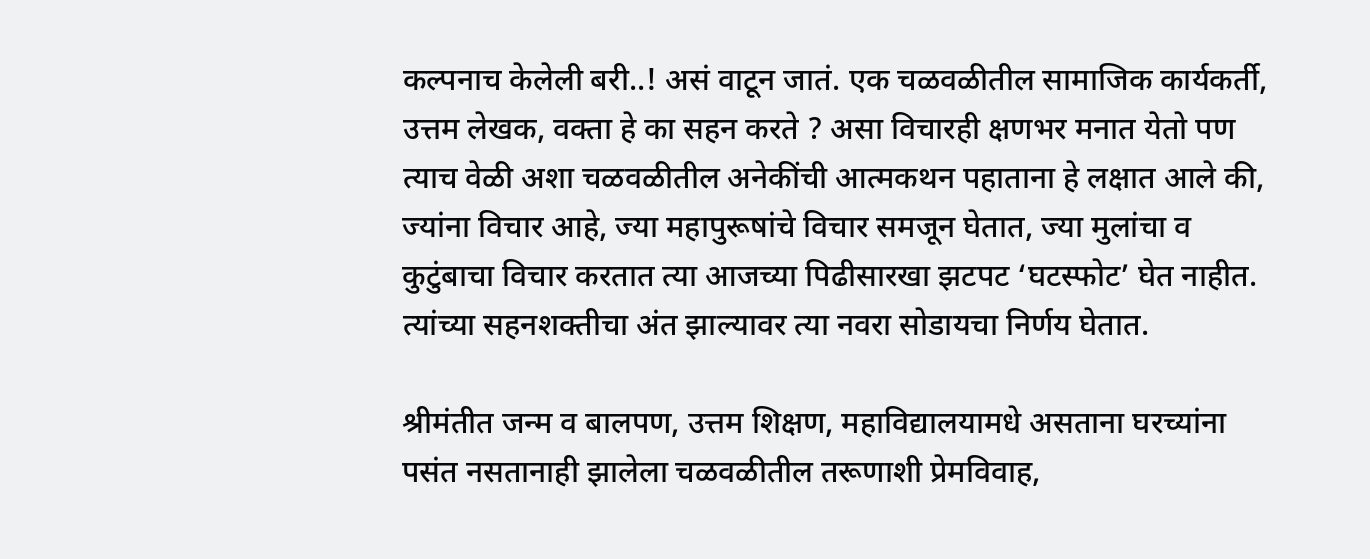कल्पनाच केलेली बरी..! असं वाटून जातं. एक चळवळीतील सामाजिक कार्यकर्ती, उत्तम लेखक, वक्ता हे का सहन करते ? असा विचारही क्षणभर मनात येतो पण त्याच वेळी अशा चळवळीतील अनेकींची आत्मकथन पहाताना हे लक्षात आले की, ज्यांना विचार आहे, ज्या महापुरूषांचे विचार समजून घेतात, ज्या मुलांचा व कुटुंबाचा विचार करतात त्या आजच्या पिढीसारखा झटपट ‘घटस्फोट’ घेत नाहीत. त्यांच्या सहनशक्तीचा अंत झाल्यावर त्या नवरा सोडायचा निर्णय घेतात.

श्रीमंतीत जन्म व बालपण, उत्तम शिक्षण, महाविद्यालयामधे असताना घरच्यांना पसंत नसतानाही झालेला चळवळीतील तरूणाशी प्रेमविवाह,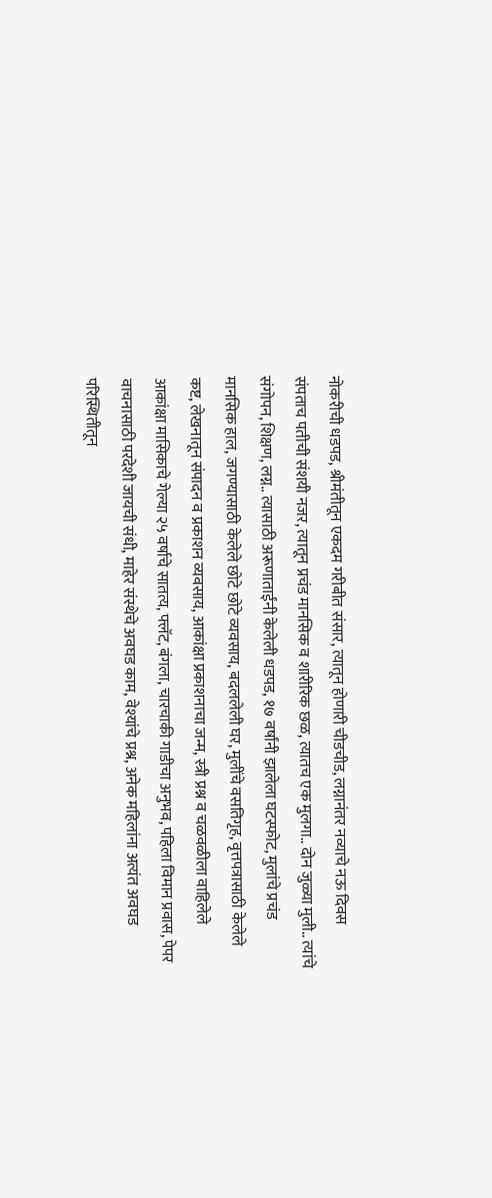नोकरीची धडपड, श्रीमंतीतून एकदम गरीबीत संसार, त्यातून होणारी चीडचीड, लग्नानंतर नव्याचे नऊ दिवस संपताच पतीची संशयी नजर, त्यातून प्रचंड मानसिक व शारीरिक छळ, त्यातच एक मुलगा.. दोन जुळ्या मुली.. त्यांचे संगोपन, शिक्षण, लग्न.. त्यासाठी अरूणाताईंनी केलेली धडपड, १७ वर्षांनी झालेला घटस्फोट, मुलांचे प्रचंड मानसिक हाल, जगण्यासाठी केलेले छोटे छोटे व्यवसाय, बदललेली घर, मुलींचे वसतिगृह, वृत्तपत्रासाठी केलेले कष्ट, लेखनातून संपादन व प्रकाशन व्यवसाय, आकांक्षा प्रकाशनाचा जन्म, स्त्री प्रश्न व चळवळीला वाहिलेले आकांक्षा मासिकाचे गेल्या २५ वर्षाचे सातत्य, फ्लॅट, बंगला, चारचाकी गाडीचा अनुभव, पहिला विमान प्रवास, पेपर वाचनासाठी परदेशी जायची संधी, माहेर संस्थेचे अवघड काम, वेश्यांचे प्रश्न, अनेक महिलांना अत्यंत अवघड परिस्थितीतून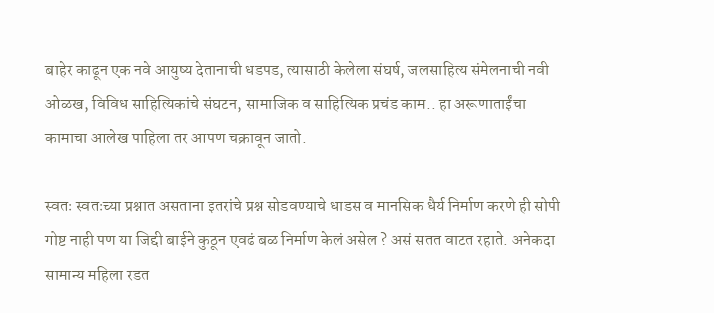बाहेर काढून एक नवे आयुष्य देतानाची धडपड, त्यासाठी केलेला संघर्ष, जलसाहित्य संमेलनाची नवी ओळख, विविध साहित्यिकांचे संघटन, सामाजिक व साहित्यिक प्रचंड काम.. हा अरूणाताईंचा कामाचा आलेख पाहिला तर आपण चक्रावून जातो.

स्वतः स्वतःच्या प्रश्नात असताना इतरांचे प्रश्न सोडवण्याचे धाडस व मानसिक धैर्य निर्माण करणे ही सोपी गोष्ट नाही पण या जिद्दी बाईने कुठून एवढं बळ निर्माण केलं असेल ? असं सतत वाटत रहाते. अनेकदा सामान्य महिला रडत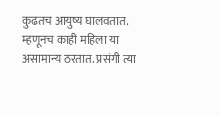कुढतच आयुष्य घालवतात. म्हणूनच काही महिला या असामान्य ठरतात. प्रसंगी त्या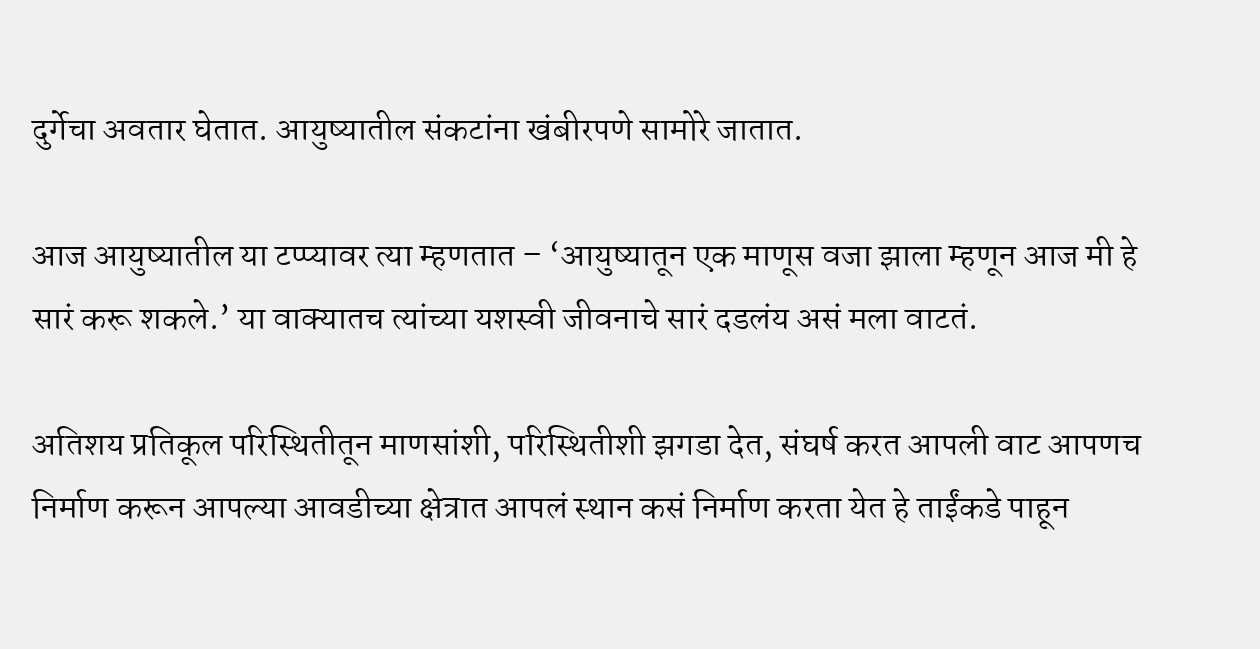दुर्गेचा अवतार घेतात. आयुष्यातील संकटांना खंबीरपणे सामोरे जातात.

आज आयुष्यातील या टप्प्यावर त्या म्हणतात – ‘आयुष्यातून एक माणूस वजा झाला म्हणून आज मी हे सारं करू शकले.’ या वाक्यातच त्यांच्या यशस्वी जीवनाचे सारं दडलंय असं मला वाटतं.

अतिशय प्रतिकूल परिस्थितीतून माणसांशी, परिस्थितीशी झगडा देत, संघर्ष करत आपली वाट आपणच निर्माण करून आपल्या आवडीच्या क्षेत्रात आपलं स्थान कसं निर्माण करता येत हे ताईंकडे पाहून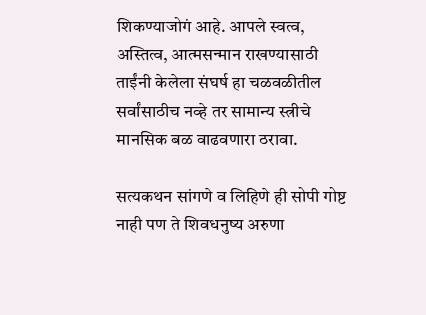शिकण्याजोगं आहे. आपले स्वत्व, अस्तित्व, आत्मसन्मान राखण्यासाठी ताईंनी केलेला संघर्ष हा चळवळीतील सर्वांसाठीच नव्हे तर सामान्य स्त्रीचे मानसिक बळ वाढवणारा ठरावा.

सत्यकथन सांगणे व लिहिणे ही सोपी गोष्ट नाही पण ते शिवधनुष्य अरुणा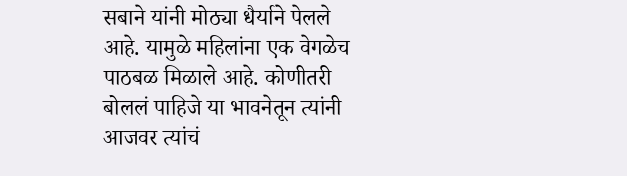सबाने यांनी मोठ्या धैर्याने पेलले आहे. यामुळे महिलांना एक वेगळेच पाठबळ मिळाले आहे. कोणीतरी बोललं पाहिजे या भावनेतून त्यांनी आजवर त्यांचं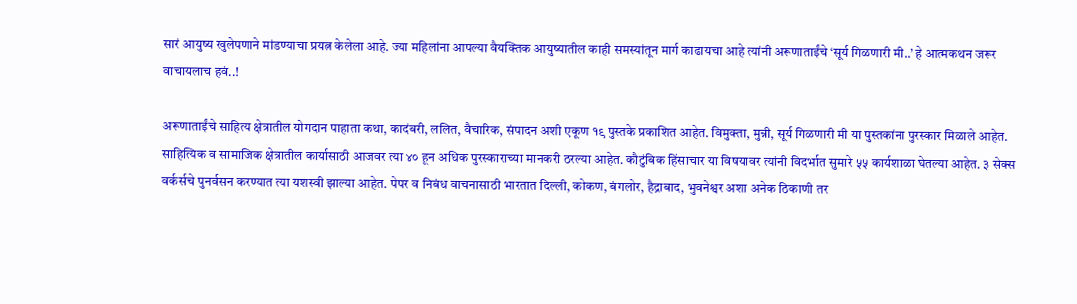सारं आयुष्य खुलेपणाने मांडण्याचा प्रयत्न केलेला आहे. ज्या महिलांना आपल्या वैयक्तिक आयुष्यातील काही समस्यांतून मार्ग काढायचा आहे त्यांनी अरूणाताईंचे ‘सूर्य गिळणारी मी..’ हे आत्मकथन जरूर वाचायलाच हवं..!

अरूणाताईंचे साहित्य क्षेत्रातील योगदान पाहाता कथा, कादंबरी, ललित, वैचारिक, संपादन अशी एकूण १९ पुस्तके प्रकाशित आहेत. विमुक्ता, मुन्नी, सूर्य गिळणारी मी या पुस्तकांना पुरस्कार मिळाले आहेत. साहित्यिक व सामाजिक क्षेत्रातील कार्यासाठी आजवर त्या ४० हून अधिक पुरस्काराच्या मानकरी ठरल्या आहेत. कौटुंबिक हिंसाचार या विषयावर त्यांनी विदर्भात सुमारे ५५ कार्यशाळा घेतल्या आहेत. ३ सेक्स वर्कर्सचे पुनर्वसन करण्यात त्या यशस्वी झाल्या आहेत. पेपर व निबंध वाचनासाठी भारतात दिल्ली, कोकण, बंगलोर, हैद्राबाद, भुवनेश्वर अशा अनेक ठिकाणी तर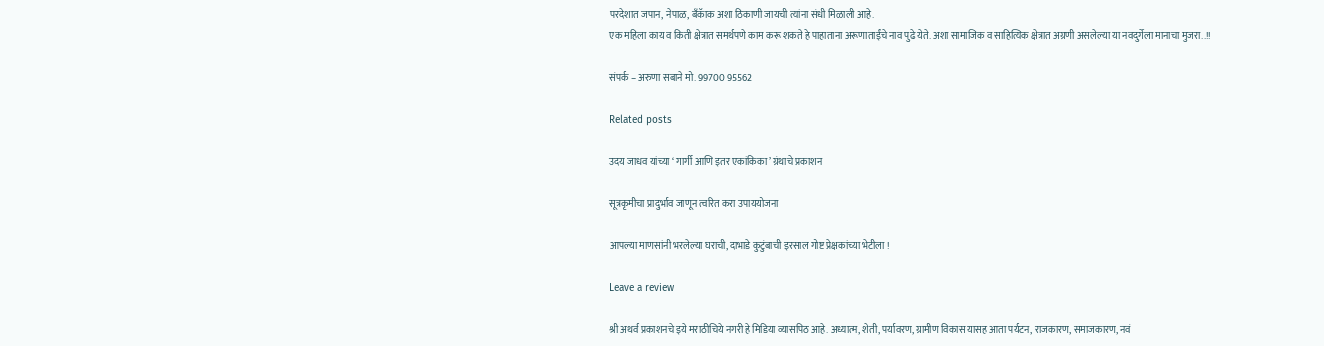परदेशात जपान, नेपाळ, बॅंकॅाक अशा ठिकाणी जायची त्यांना संधी मिळाली आहे.
एक महिला काय व किती क्षेत्रात समर्थपणे काम करू शकते हे पाहाताना अरूणाताईंचे नाव पुढे येते. अशा सामाजिक व साहित्यिक क्षेत्रात अग्रणी असलेल्या या नवदुर्गेला मानाचा मुजरा..!!

संपर्क – अरुणा सबाने मो. 99700 95562

Related posts

उदय जाधव यांच्या ‘ गार्गी आणि इतर एकांकिका’ ग्रंथाचे प्रकाशन

सूत्रकृमीचा प्रादुर्भाव जाणून त्वरित करा उपाययोजना

आपल्या माणसांनी भरलेल्या घराची, दाभाडे कुटुंबाची इरसाल गोष्ट प्रेक्षकांच्या भेटीला !

Leave a review

श्री अथर्व प्रकाशनचे इये मराठीचिये नगरी हे मिडिया व्यासपिठ आहे. अध्यात्म, शेती, पर्यावरण, ग्रामीण विकास यासह आता पर्यटन, राजकारण, समाजकारण, नवं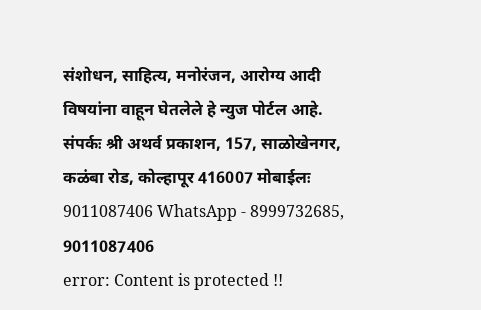संशोधन, साहित्य, मनोरंजन, आरोग्य आदी विषयांना वाहून घेतलेले हे न्युज पोर्टल आहे. संपर्कः श्री अथर्व प्रकाशन, 157, साळोखेनगर, कळंबा रोड, कोल्हापूर 416007 मोबाईलः 9011087406 WhatsApp - 8999732685, 9011087406
error: Content is protected !!